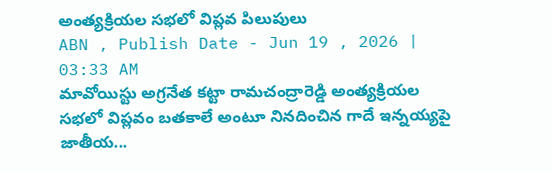అంత్యక్రియల సభలో విప్లవ పిలుపులు
ABN , Publish Date - Jun 19 , 2026 | 03:33 AM
మావోయిస్టు అగ్రనేత కట్టా రామచంద్రారెడ్డి అంత్యక్రియల సభలో విప్లవం బతకాలే అంటూ నినదించిన గాదే ఇన్నయ్యపై జాతీయ...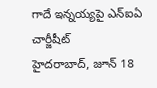గాదే ఇన్నయ్యపై ఎన్ఐఏ చార్జీషీట్
హైదరాబాద్, జూన్ 18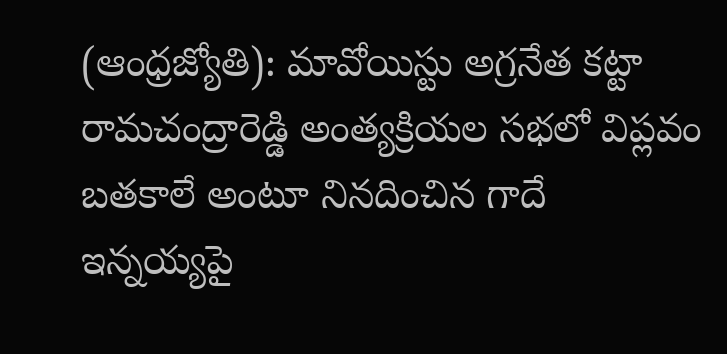(ఆంధ్రజ్యోతి): మావోయిస్టు అగ్రనేత కట్టా రామచంద్రారెడ్డి అంత్యక్రియల సభలో విప్లవం బతకాలే అంటూ నినదించిన గాదే ఇన్నయ్యపై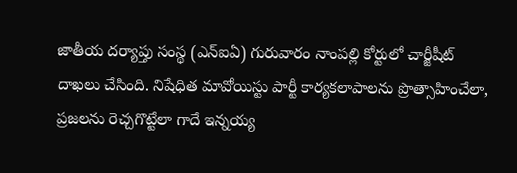జాతీయ దర్యాప్తు సంస్థ (ఎన్ఐఏ) గురువారం నాంపల్లి కోర్టులో చార్జీషీట్ దాఖలు చేసింది. నిషేధిత మావోయిస్టు పార్టీ కార్యకలాపాలను ప్రొత్సాహించేలా, ప్రజలను రెచ్చగొట్టేలా గాదే ఇన్నయ్య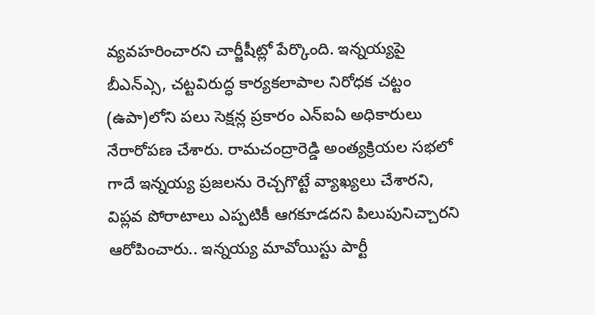వ్యవహరించారని చార్జీషీట్లో పేర్కొంది. ఇన్నయ్యపై బీఎన్ఎ్స, చట్టవిరుద్ధ కార్యకలాపాల నిరోధక చట్టం (ఉపా)లోని పలు సెక్షన్ల ప్రకారం ఎన్ఐఏ అధికారులు నేరారోపణ చేశారు. రామచంద్రారెడ్డి అంత్యక్రియల సభలో గాదే ఇన్నయ్య ప్రజలను రెచ్చగొట్టే వ్యాఖ్యలు చేశారని, విప్లవ పోరాటాలు ఎప్పటికీ ఆగకూడదని పిలుపునిచ్చారని ఆరోపించారు.. ఇన్నయ్య మావోయిస్టు పార్టీ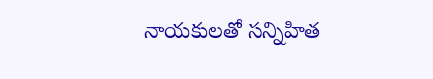నాయకులతో సన్నిహిత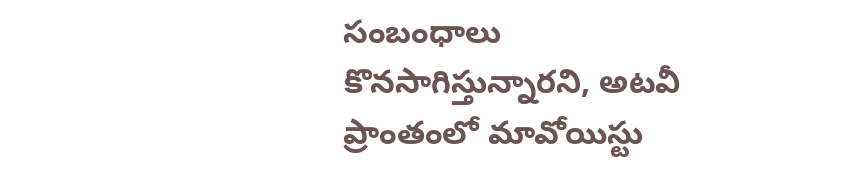సంబంధాలు కొనసాగిస్తున్నారని, అటవీ ప్రాంతంలో మావోయిస్టు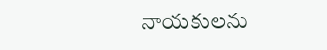నాయకులను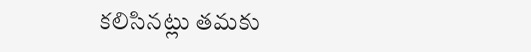కలిసినట్లు తమకు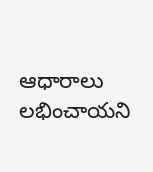ఆధారాలు లభించాయని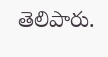తెలిపారు.